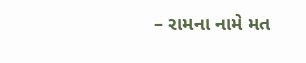– રામના નામે મત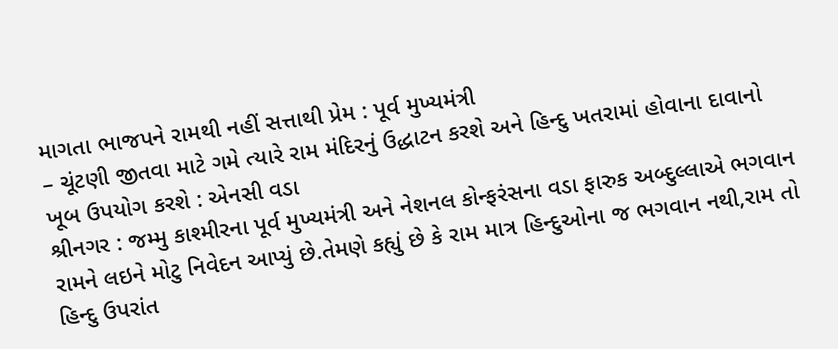માગતા ભાજપને રામથી નહીં સત્તાથી પ્રેમ : પૂર્વ મુખ્યમંત્રી
– ચૂંટણી જીતવા માટે ગમે ત્યારે રામ મંદિરનું ઉદ્ધાટન કરશે અને હિન્દુ ખતરામાં હોવાના દાવાનો ખૂબ ઉપયોગ કરશે : એનસી વડા
શ્રીનગર : જમ્મુ કાશ્મીરના પૂર્વ મુખ્યમંત્રી અને નેશનલ કોન્ફરંસના વડા ફારુક અબ્દુલ્લાએ ભગવાન રામને લઇને મોટુ નિવેદન આપ્યું છે.તેમણે કહ્યું છે કે રામ માત્ર હિન્દુઓના જ ભગવાન નથી,રામ તો હિન્દુ ઉપરાંત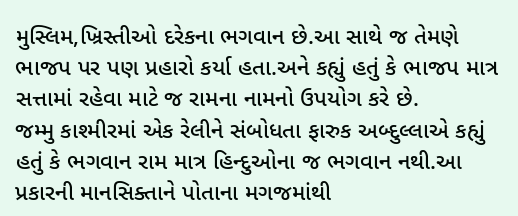મુસ્લિમ,ખ્રિસ્તીઓ દરેકના ભગવાન છે.આ સાથે જ તેમણે ભાજપ પર પણ પ્રહારો કર્યા હતા.અને કહ્યું હતું કે ભાજપ માત્ર સત્તામાં રહેવા માટે જ રામના નામનો ઉપયોગ કરે છે.
જમ્મુ કાશ્મીરમાં એક રેલીને સંબોધતા ફારુક અબ્દુલ્લાએ કહ્યું હતું કે ભગવાન રામ માત્ર હિન્દુઓના જ ભગવાન નથી.આ પ્રકારની માનસિક્તાને પોતાના મગજમાંથી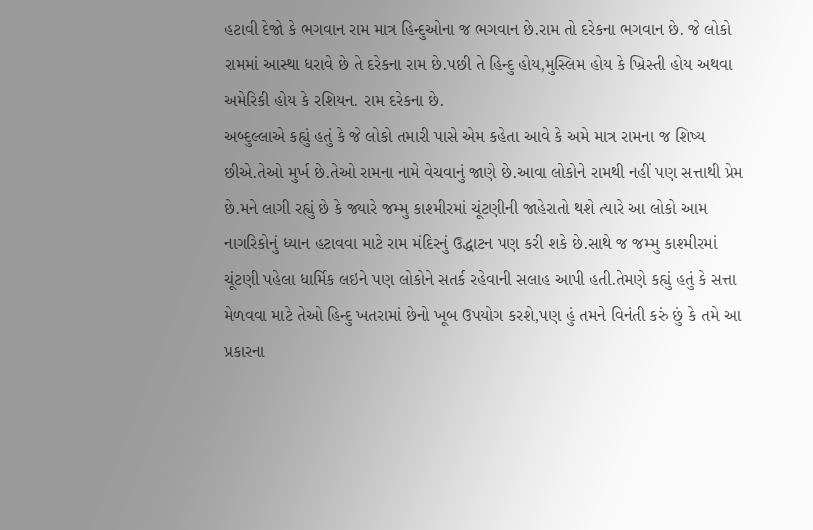હટાવી દેજો કે ભગવાન રામ માત્ર હિન્દુઓના જ ભગવાન છે.રામ તો દરેકના ભગવાન છે. જે લોકો રામમાં આસ્થા ધરાવે છે તે દરેકના રામ છે.પછી તે હિન્દુ હોય,મુસ્લિમ હોય કે ખ્રિસ્તી હોય અથવા અમેરિકી હોય કે રશિયન. રામ દરેકના છે.
અબ્દુલ્લાએ કહ્યું હતું કે જે લોકો તમારી પાસે એમ કહેતા આવે કે અમે માત્ર રામના જ શિષ્ય છીએ.તેઓ મુર્ખ છે.તેઓ રામના નામે વેચવાનું જાણે છે.આવા લોકોને રામથી નહીં પણ સત્તાથી પ્રેમ છે.મને લાગી રહ્યું છે કે જ્યારે જમ્મુ કાશ્મીરમાં ચૂંટણીની જાહેરાતો થશે ત્યારે આ લોકો આમ નાગરિકોનું ધ્યાન હટાવવા માટે રામ મંદિરનું ઉદ્ધાટન પણ કરી શકે છે.સાથે જ જમ્મુ કાશ્મીરમાં ચૂંટણી પહેલા ધાર્મિક લઇને પણ લોકોને સતર્ક રહેવાની સલાહ આપી હતી.તેમણે કહ્યું હતું કે સત્તા મેળવવા માટે તેઓ હિન્દુ ખતરામાં છેનો ખૂબ ઉપયોગ કરશે,પણ હું તમને વિનંતી કરું છું કે તમે આ પ્રકારના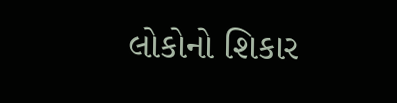લોકોનો શિકાર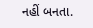નહીં બનતા.